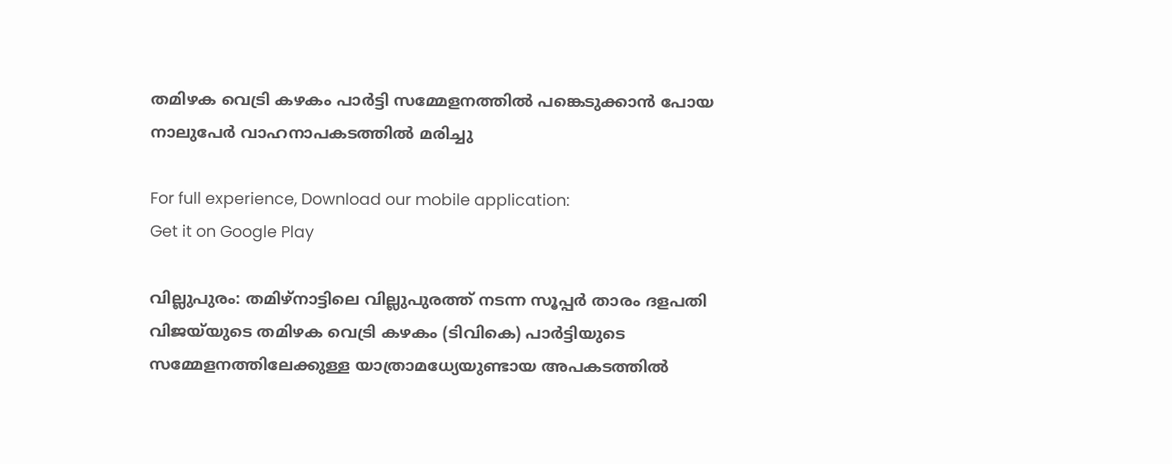തമിഴക വെട്രി കഴകം പാർട്ടി സമ്മേളനത്തിൽ പങ്കെടുക്കാൻ പോയ നാലുപേർ വാഹനാപകടത്തിൽ മരിച്ചു

For full experience, Download our mobile application:
Get it on Google Play

വില്ലുപുരം: തമിഴ്‌നാട്ടിലെ വില്ലുപുരത്ത് നടന്ന സൂപ്പർ താരം ദളപതി വിജയ്‌യുടെ തമിഴക വെട്രി കഴകം (ടിവികെ) പാർട്ടിയുടെ സമ്മേളനത്തിലേക്കുള്ള യാത്രാമധ്യേയുണ്ടായ അപകടത്തിൽ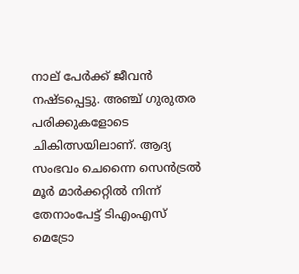നാല് പേർക്ക് ജീവൻ നഷ്ടപ്പെട്ടു. അഞ്ച് ഗുരുതര പരിക്കുകളോടെ ചികിത്സയിലാണ്. ആദ്യ സംഭവം ചെന്നൈ സെൻട്രൽ മൂർ മാർക്കറ്റിൽ നിന്ന് തേനാംപേട്ട് ടിഎംഎസ് മെട്രോ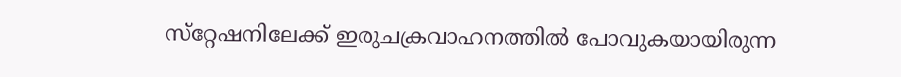സ്‌റ്റേഷനിലേക്ക് ഇരുചക്രവാഹനത്തിൽ പോവുകയായിരുന്ന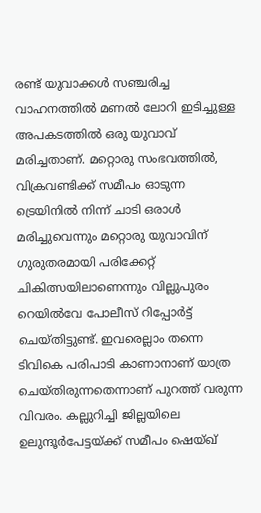രണ്ട് യുവാക്കൾ സഞ്ചരിച്ച വാഹനത്തിൽ മണൽ ലോറി ഇടിച്ചുള്ള അപകടത്തിൽ ഒരു യുവാവ് മരിച്ചതാണ്. മറ്റൊരു സംഭവത്തിൽ, വിക്രവണ്ടിക്ക് സമീപം ഓടുന്ന ട്രെയിനിൽ നിന്ന് ചാടി ഒരാൾ മരിച്ചുവെന്നും മറ്റൊരു യുവാവിന് ഗുരുതരമായി പരിക്കേറ്റ് ചികിത്സയിലാണെന്നും വില്ലുപുരം റെയിൽവേ പോലീസ് റിപ്പോർട്ട് ചെയ്തിട്ടുണ്ട്. ഇവരെല്ലാം തന്നെ ടിവികെ പരിപാടി കാണാനാണ് യാത്ര ചെയ്തിരുന്നതെന്നാണ് പുറത്ത് വരുന്ന വിവരം. കല്ലുറിച്ചി ജില്ലയിലെ ഉലുന്ദൂർപേട്ടയ്ക്ക് സമീപം ഷെയ്ഖ്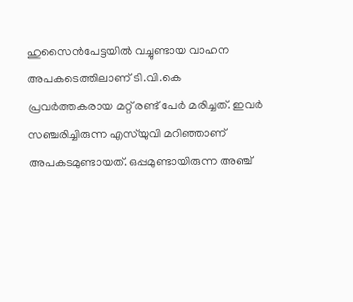ഹുസൈൻപേട്ടയിൽ വച്ചുണ്ടായ വാഹന അപകടെത്തിലാണ് ടി.വി.കെ പ്രവർത്തകരായ മറ്റ് രണ്ട് പേർ മരിച്ചത്. ഇവർ സഞ്ചരിച്ചിരുന്ന എസ്‌യുവി മറിഞ്ഞാണ് അപകടമുണ്ടായത്. ഒപ്പമുണ്ടായിരുന്ന അഞ്ച്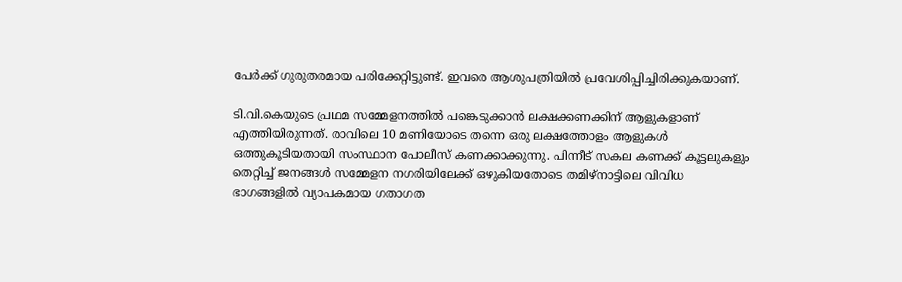പേർക്ക് ഗുരുതരമായ പരിക്കേറ്റിട്ടുണ്ട്. ഇവരെ ആശുപത്രിയിൽ പ്രവേശിപ്പിച്ചിരിക്കുകയാണ്.

ടി.വി.കെയുടെ പ്രഥമ സമ്മേളനത്തിൽ പങ്കെടുക്കാൻ ലക്ഷക്കണക്കിന് ആളുകളാണ് എത്തിയിരുന്നത്. രാവിലെ 10 മണിയോടെ തന്നെ ഒരു ലക്ഷത്തോളം ആളുകൾ ഒത്തുകൂടിയതായി സംസ്ഥാന പോലീസ് കണക്കാക്കുന്നു. പിന്നീട് സകല കണക്ക് കൂട്ടലുകളും തെറ്റിച്ച് ജനങ്ങൾ സമ്മേളന നഗരിയിലേക്ക് ഒഴുകിയതോടെ തമിഴ്നാട്ടിലെ വിവിധ ഭാഗങ്ങളിൽ വ്യാപകമായ ഗതാഗത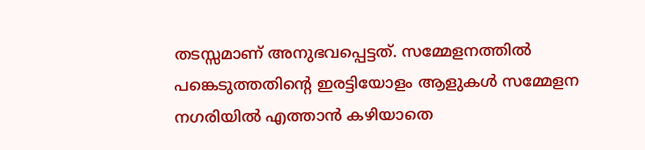തടസ്സമാണ് അനുഭവപ്പെട്ടത്. സമ്മേളനത്തിൽ പങ്കെടുത്തതിൻ്റെ ഇരട്ടിയോളം ആളുകൾ സമ്മേളന നഗരിയിൽ എത്താൻ കഴിയാതെ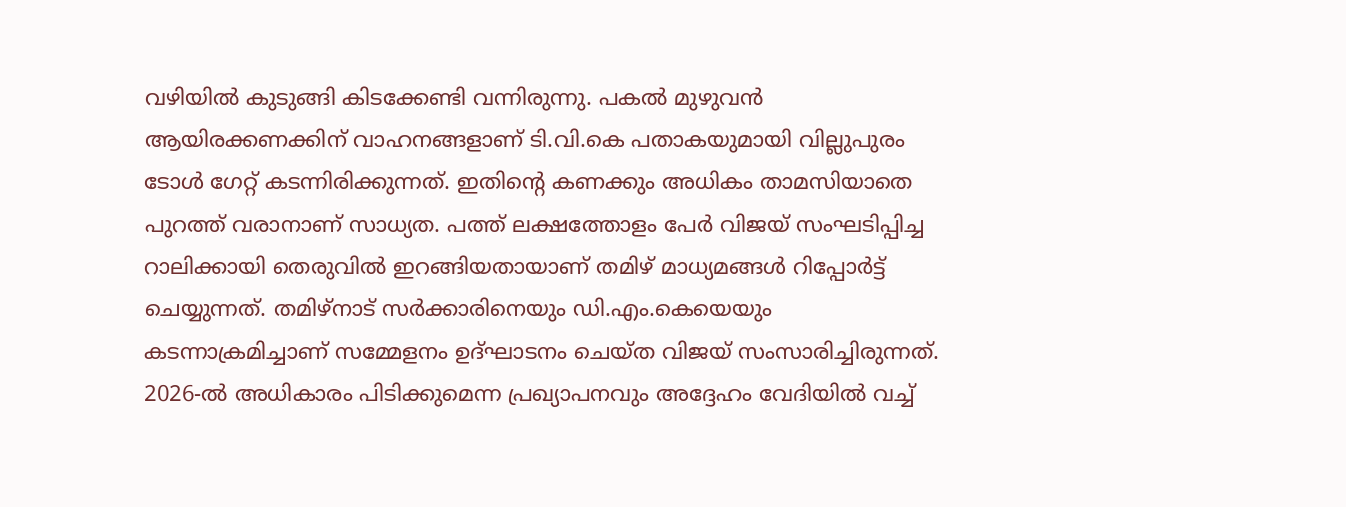വഴിയിൽ കുടുങ്ങി കിടക്കേണ്ടി വന്നിരുന്നു. പകൽ മുഴുവൻ ആയിരക്കണക്കിന് വാഹനങ്ങളാണ് ടി.വി.കെ പതാകയുമായി വില്ലുപുരം ടോൾ ഗേറ്റ് കടന്നിരിക്കുന്നത്. ഇതിൻ്റെ കണക്കും അധികം താമസിയാതെ പുറത്ത് വരാനാണ് സാധ്യത. പത്ത് ലക്ഷത്തോളം പേർ വിജയ് സംഘടിപ്പിച്ച റാലിക്കായി തെരുവിൽ ഇറങ്ങിയതായാണ് തമിഴ് മാധ്യമങ്ങൾ റിപ്പോർട്ട് ചെയ്യുന്നത്. തമിഴ്നാട് സർക്കാരിനെയും ഡി.എം.കെയെയും കടന്നാക്രമിച്ചാണ് സമ്മേളനം ഉദ്ഘാടനം ചെയ്ത വിജയ് സംസാരിച്ചിരുന്നത്. 2026-ൽ അധികാരം പിടിക്കുമെന്ന പ്രഖ്യാപനവും അദ്ദേഹം വേദിയിൽ വച്ച്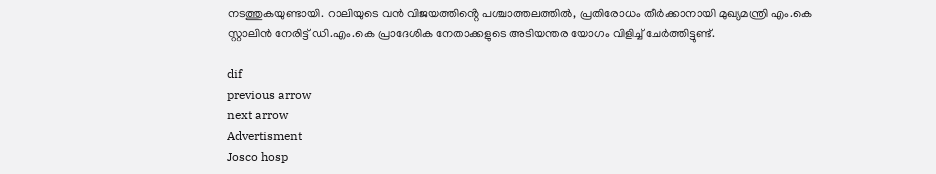നടത്തുകയുണ്ടായി. റാലിയുടെ വൻ വിജയത്തിൻ്റെ പശ്ചാത്തലത്തിൽ, പ്രതിരോധം തീർക്കാനായി മുഖ്യമന്ത്രി എം.കെ സ്റ്റാലിൻ നേരിട്ട് ഡി.എം.കെ പ്രാദേശിക നേതാക്കളുടെ അടിയന്തര യോഗം വിളിച്ച് ചേർത്തിട്ടുണ്ട്.

dif
previous arrow
next arrow
Advertisment
Josco hosp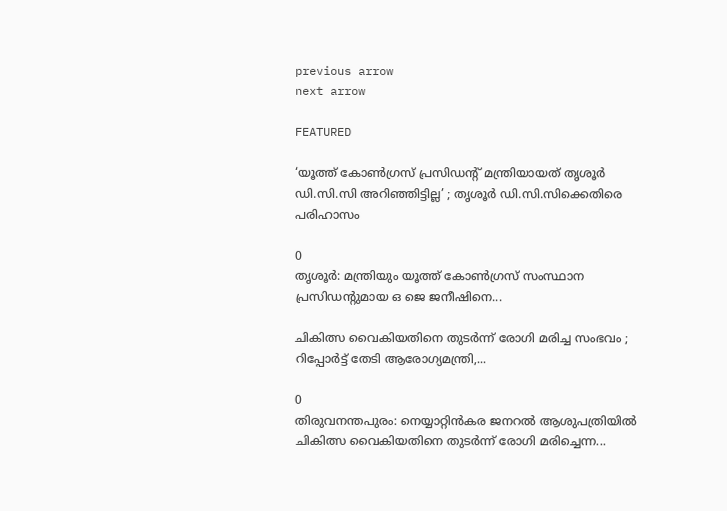previous arrow
next arrow

FEATURED

‘യൂത്ത് കോൺഗ്രസ് പ്രസിഡന്റ് മന്ത്രിയായത് തൃശൂർ ഡി.സി.സി അറിഞ്ഞിട്ടില്ല’ ; തൃശൂർ ഡി.സി.സിക്കെതിരെ പരിഹാസം

0
തൃശൂര്‍: മന്ത്രിയും യൂത്ത് കോണ്‍ഗ്രസ് സംസ്ഥാന പ്രസിഡന്റുമായ ഒ ജെ ജനീഷിനെ...

ചികിത്സ വൈകിയതിനെ തുടർന്ന് രോഗി മരിച്ച സംഭവം ; റിപ്പോർട്ട് തേടി ആരോഗ്യമന്ത്രി,...

0
തിരുവനന്തപുരം: നെയ്യാറ്റിൻകര ജനറല്‍ ആശുപത്രിയില്‍ ചികിത്സ വൈകിയതിനെ തുടര്‍ന്ന് രോഗി മരിച്ചെന്ന...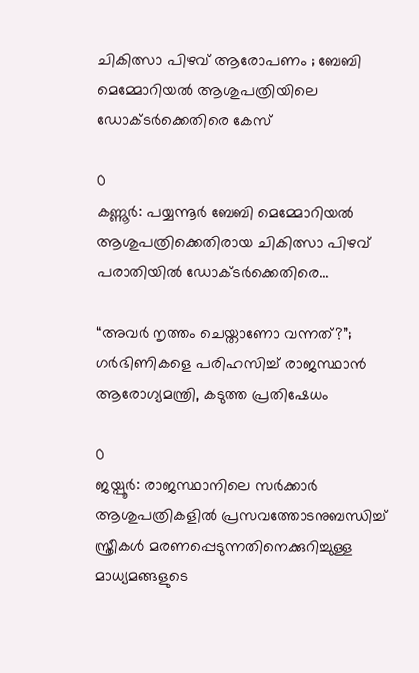ചികിത്സാ പിഴവ് ആരോപണം ; ബേബി മെമ്മോറിയൽ ആശുപത്രിയിലെ ഡോക്ടർക്കെതിരെ കേസ്

0
കണ്ണൂര്‍: പയ്യന്നൂര്‍ ബേബി മെമ്മോറിയല്‍ ആശുപത്രിക്കെതിരായ ചികിത്സാ പിഴവ് പരാതിയില്‍ ഡോക്ടര്‍ക്കെതിരെ...

“അവർ നൃത്തം ചെയ്താണോ വന്നത്?”; ഗർഭിണികളെ പരിഹസിച്ച് രാജസ്ഥാൻ ആരോഗ്യമന്ത്രി, കടുത്ത പ്രതിഷേധം

0
ജയ്പൂർ: രാജസ്ഥാനിലെ സർക്കാർ ആശുപത്രികളിൽ പ്രസവത്തോടനുബന്ധിച്ച് സ്ത്രീകൾ മരണപ്പെടുന്നതിനെക്കുറിച്ചുള്ള മാധ്യമങ്ങളുടെ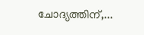ചോദ്യത്തിന്,...